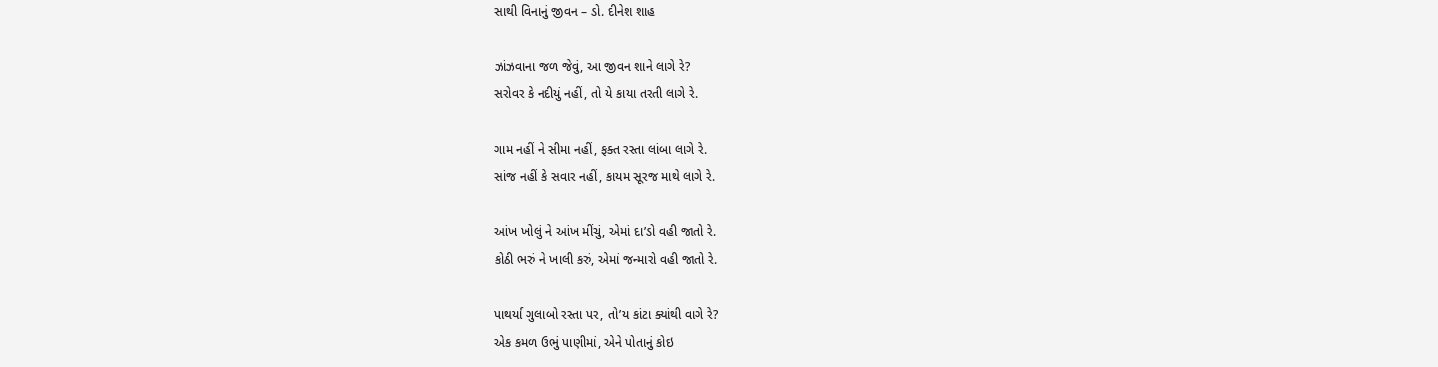સાથી વિનાનું જીવન – ડો. દીનેશ શાહ

ઝાંઝવાના જળ જેવું, આ જીવન શાને લાગે રે?
સરોવર કે નદીયું નહીં, તો યે કાયા તરતી લાગે રે.

ગામ નહીં ને સીમા નહીં, ફક્ત રસ્તા લાંબા લાગે રે.
સાંજ નહીં કે સવાર નહીં, કાયમ સૂરજ માથે લાગે રે.

આંખ ખોલું ને આંખ મીંચું, એમાં દા’ડો વહી જાતો રે.
કોઠી ભરું ને ખાલી કરું, એમાં જન્મારો વહી જાતો રે.

પાથર્યા ગુલાબો રસ્તા પર, તો’ય કાંટા ક્યાંથી વાગે રે?
એક કમળ ઉભું પાણીમાં, એને પોતાનું કોઇ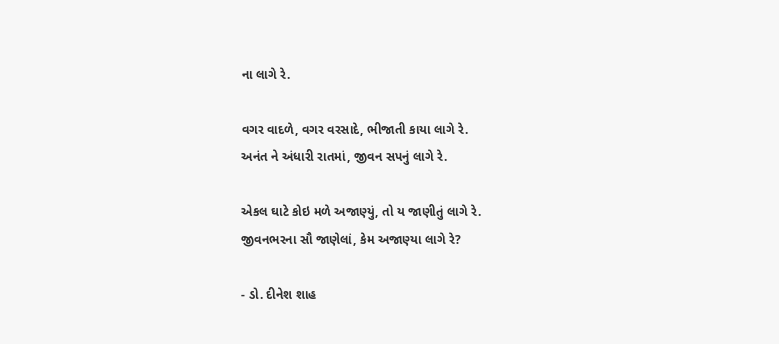ના લાગે રે.

વગર વાદળે, વગર વરસાદે, ભીજાતી કાયા લાગે રે.
અનંત ને અંધારી રાતમાં, જીવન સપનું લાગે રે.

એકલ ઘાટે કોઇ મળે અજાણ્યું, તો ય જાણીતું લાગે રે.
જીવનભરના સૌ જાણેલાં, કેમ અજાણ્યા લાગે રે?

- ડો. દીનેશ શાહ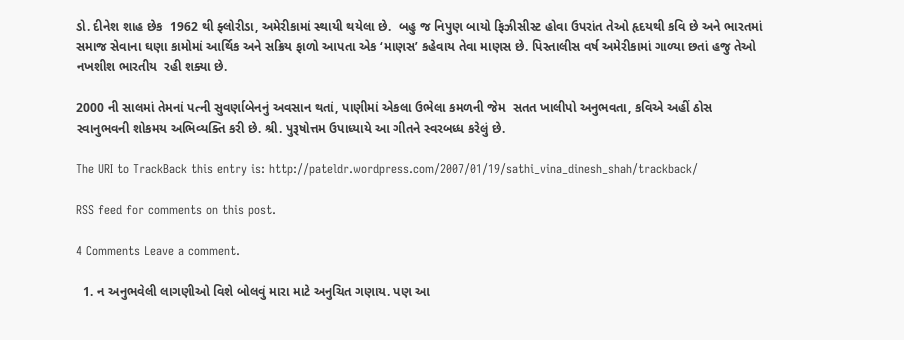ડો. દીનેશ શાહ છેક  1962 થી ફ્લોરીડા, અમેરીકામાં સ્થાયી થયેલા છે.  બહુ જ નિપુણ બાયો ફિઝીસીસ્ટ હોવા ઉપરાંત તેઓ હૃદયથી કવિ છે અને ભારતમાં સમાજ સેવાના ઘણા કામોમાં આર્થિક અને સક્રિય ફાળો આપતા એક ‘માણસ’ કહેવાય તેવા માણસ છે. પિસ્તાલીસ વર્ષ અમેરીકામાં ગાળ્યા છતાં હજુ તેઓ નખશીશ ભારતીય  રહી શક્યા છે.

2000 ની સાલમાં તેમનાં પત્ની સુવર્ણાબેનનું અવસાન થતાં, પાણીમાં એકલા ઉભેલા કમળની જેમ  સતત ખાલીપો અનુભવતા, કવિએ અહીં ઠોસ સ્વાનુભવની શોકમય અભિવ્યક્તિ કરી છે. શ્રી. પુરૂષોત્તમ ઉપાધ્યાયે આ ગીતને સ્વરબધ્ધ કરેલું છે.

The URI to TrackBack this entry is: http://pateldr.wordpress.com/2007/01/19/sathi_vina_dinesh_shah/trackback/

RSS feed for comments on this post.

4 Comments Leave a comment.

  1. ન અનુભવેલી લાગણીઓ વિશે બોલવું મારા માટે અનુચિત ગણાય. પણ આ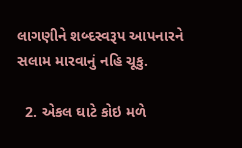લાગણીને શબ્દસ્વરૂપ આપનારને સલામ મારવાનું નહિ ચૂકુ.

  2. એકલ ઘાટે કોઇ મળે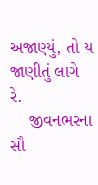અજાણ્યું, તો ય જાણીતું લાગે રે.
    જીવનભરના સૌ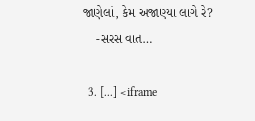જાણેલાં, કેમ અજાણ્યા લાગે રે?
    -સરસ વાત…

  3. [...] <iframe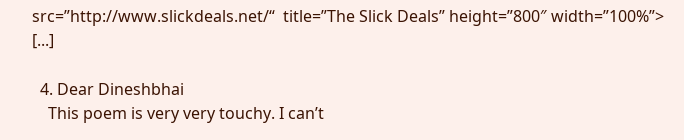src=”http://www.slickdeals.net/“  title=”The Slick Deals” height=”800″ width=”100%”> [...]

  4. Dear Dineshbhai
    This poem is very very touchy. I can’t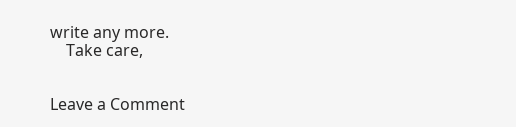write any more.
    Take care,


Leave a Comment